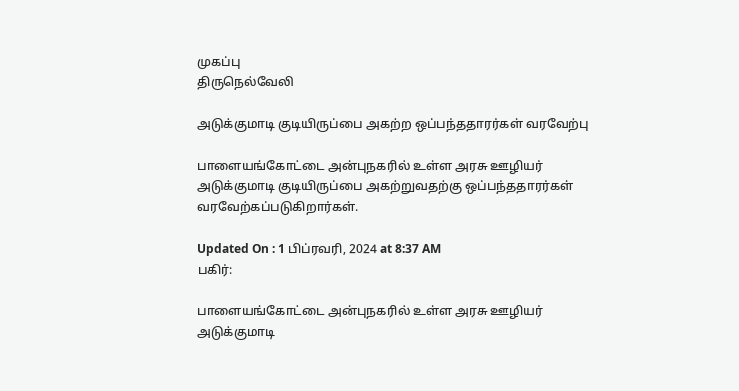முகப்பு
திருநெல்வேலி

அடுக்குமாடி குடியிருப்பை அகற்ற ஒப்பந்ததாரர்கள் வரவேற்பு

பாளையங்கோட்டை அன்புநகரில் உள்ள அரசு ஊழியர் அடுக்குமாடி குடியிருப்பை அகற்றுவதற்கு ஒப்பந்ததாரர்கள் வரவேற்கப்படுகிறார்கள்.

Updated On : 1 பிப்ரவரி, 2024 at 8:37 AM
பகிர்:

பாளையங்கோட்டை அன்புநகரில் உள்ள அரசு ஊழியர் அடுக்குமாடி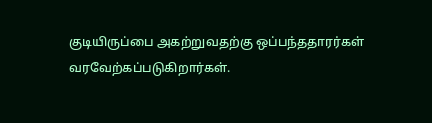குடியிருப்பை அகற்றுவதற்கு ஒப்பந்ததாரர்கள் வரவேற்கப்படுகிறார்கள்.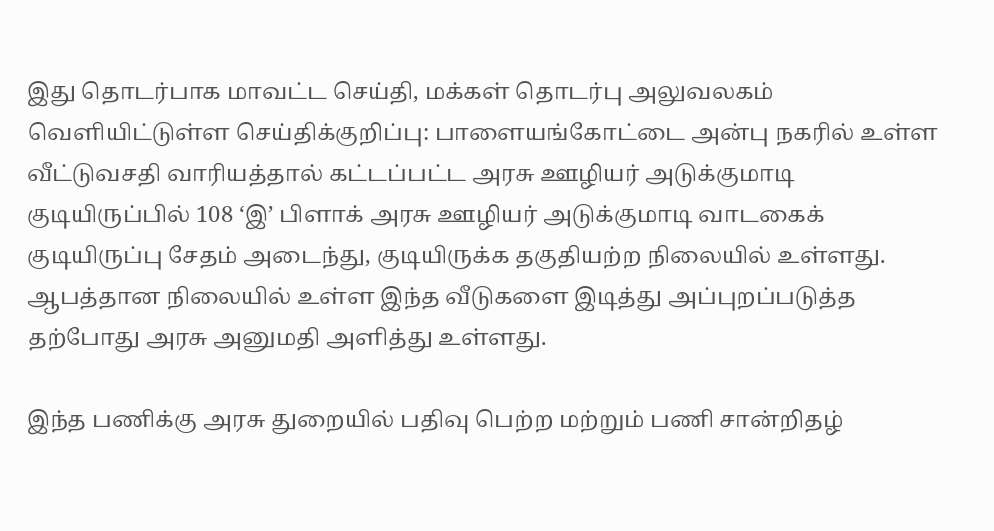இது தொடர்பாக மாவட்ட செய்தி, மக்கள் தொடர்பு அலுவலகம் வெளியிட்டுள்ள செய்திக்குறிப்பு: பாளையங்கோட்டை அன்பு நகரில் உள்ள வீட்டுவசதி வாரியத்தால் கட்டப்பட்ட அரசு ஊழியர் அடுக்குமாடி குடியிருப்பில் 108 ‘இ’ பிளாக் அரசு ஊழியர் அடுக்குமாடி வாடகைக் குடியிருப்பு சேதம் அடைந்து, குடியிருக்க தகுதியற்ற நிலையில் உள்ளது. ஆபத்தான நிலையில் உள்ள இந்த வீடுகளை இடித்து அப்புறப்படுத்த தற்போது அரசு அனுமதி அளித்து உள்ளது.

இந்த பணிக்கு அரசு துறையில் பதிவு பெற்ற மற்றும் பணி சான்றிதழ்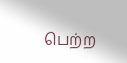பெற்ற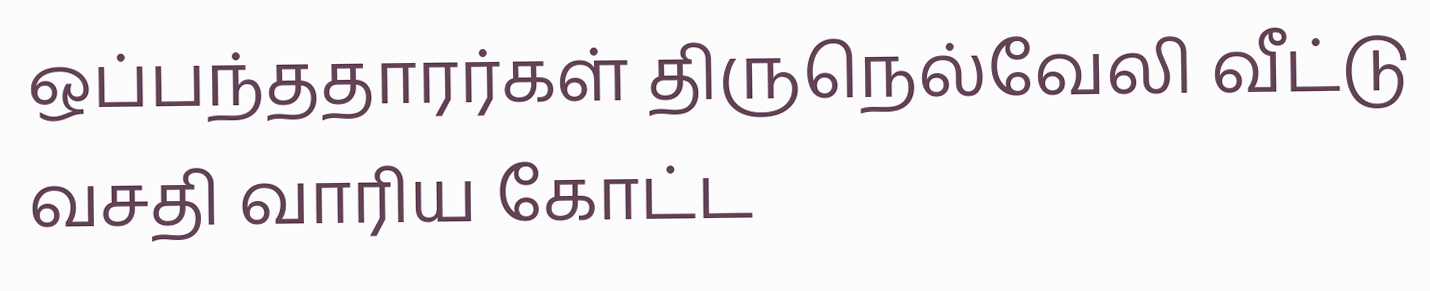ஒப்பந்ததாரர்கள் திருநெல்வேலி வீட்டு வசதி வாரிய கோட்ட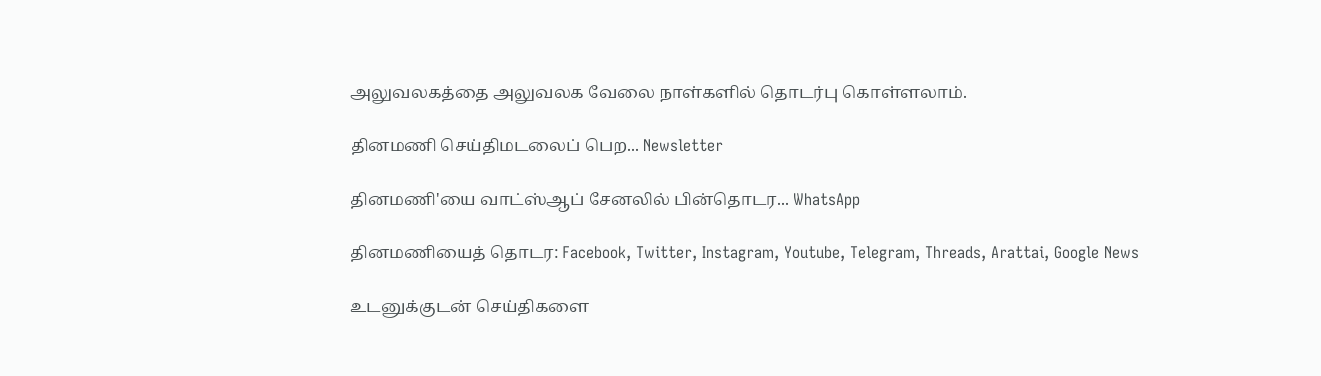அலுவலகத்தை அலுவலக வேலை நாள்களில் தொடர்பு கொள்ளலாம்.

தினமணி செய்திமடலைப் பெற... Newsletter

தினமணி'யை வாட்ஸ்ஆப் சேனலில் பின்தொடர... WhatsApp

தினமணியைத் தொடர: Facebook, Twitter, Instagram, Youtube, Telegram, Threads, Arattai, Google News

உடனுக்குடன் செய்திகளை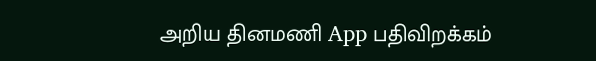அறிய தினமணி App பதிவிறக்கம்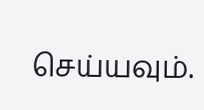செய்யவும்.